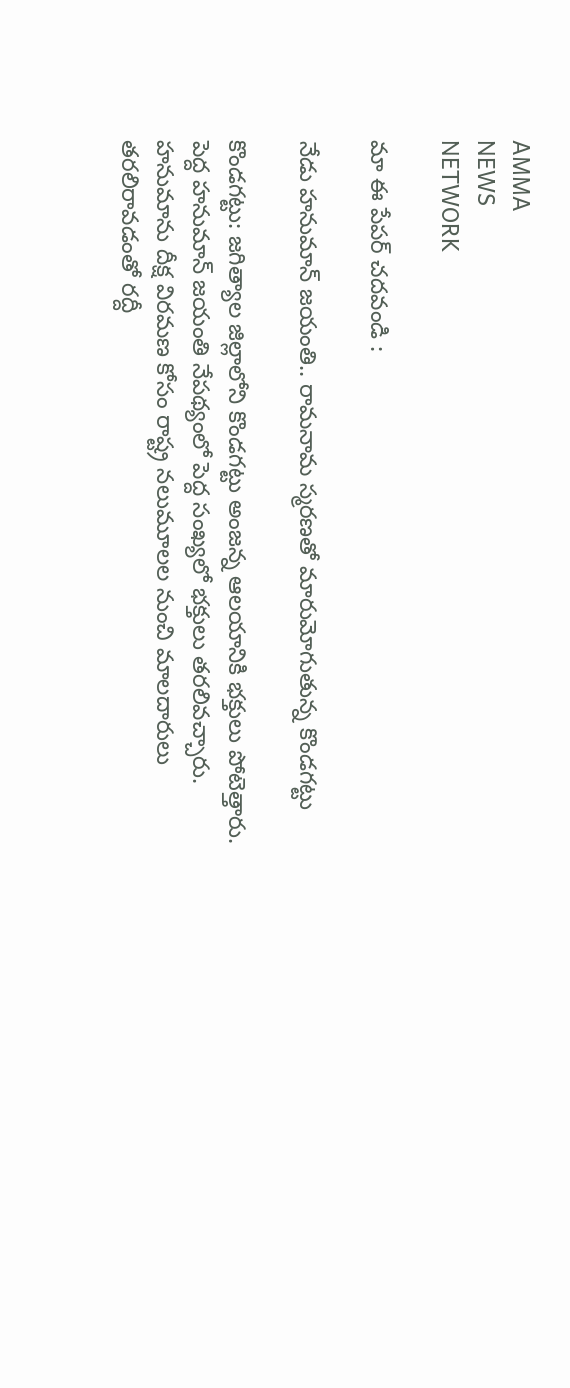AMMA
NEWS
NETWORK

మా ఈ పేపర్ చదవండి :

నేడు హనుమాన్‌ జయంతి.. రామనామ స్మరణతో మారుమోగుతున్న కొండగట్టు

కొండగట్టు: జగిత్యాల జిల్లాలోని కొండగట్టు అంజన్న ఆలయానికి భక్తులు పోటెత్తారు. పెద్ద హనుమాన్‌ జయంతి నేపథ్యంలో పెద్ద సంఖ్యలో భక్తులు తరలివచ్చారు. హనుమాను దీక్ష విరమణ కోసం రాష్ట్ర నలుమూలల నుంచి మాలదారులు తరలిరావడంతో రద్దీ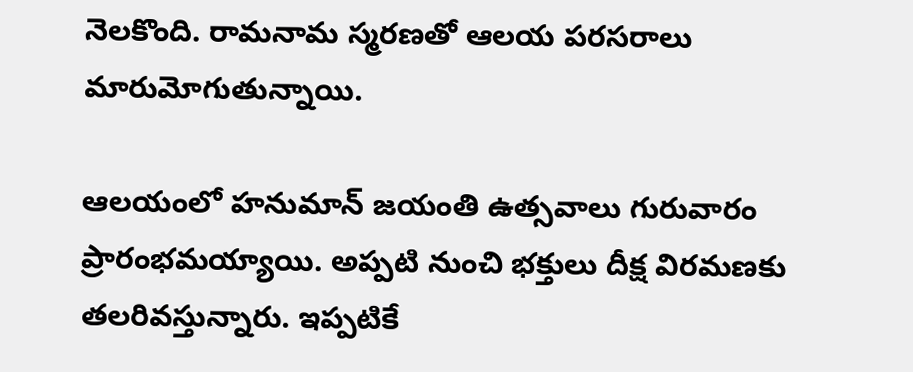నెలకొంది. రామనామ స్మరణతో ఆలయ పరసరాలు మారుమోగుతున్నాయి.

ఆలయంలో హనుమాన్‌ జయంతి ఉత్సవాలు గురువారం ప్రారంభమయ్యాయి. అప్పటి నుంచి భక్తులు దీక్ష విరమణకు తలరివస్తున్నారు. ఇప్పటికే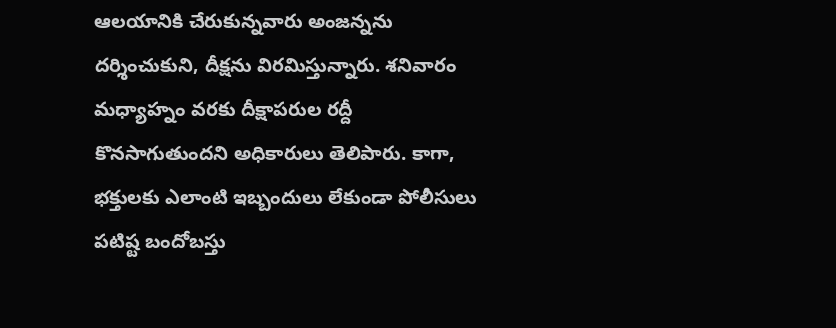ఆలయానికి చేరుకున్నవారు అంజన్నను దర్శించుకుని, దీక్షను విరమిస్తున్నారు. శనివారం మధ్యాహ్నం వరకు దీక్షాపరుల రద్దీ కొనసాగుతుందని అధికారులు తెలిపారు. కాగా, భక్తులకు ఎలాంటి ఇబ్బందులు లేకుండా పోలీసులు పటిష్ట బందోబస్తు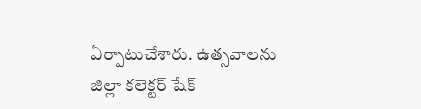ఏర్పాటుచేశారు. ఉత్సవాలను జిల్లా కలెక్టర్‌ షేక్‌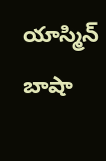యాస్మిన్ బాషా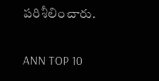పరిశీలించారు.

ANN TOP 10